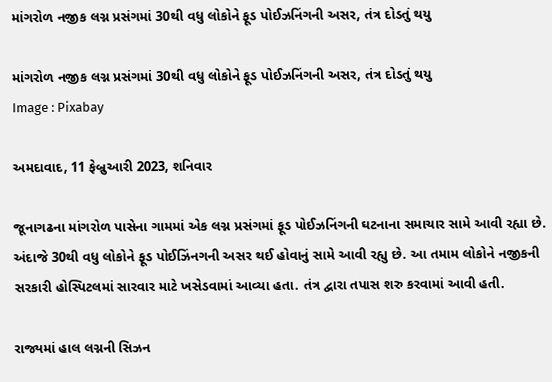માંગરોળ નજીક લગ્ન પ્રસંગમાં 30થી વધુ લોકોને ફૂડ પોઈઝનિંગની અસર, તંત્ર દોડતું થયુ

માંગરોળ નજીક લગ્ન પ્રસંગમાં 30થી વધુ લોકોને ફૂડ પોઈઝનિંગની અસર, તંત્ર દોડતું થયુ
Image : Pixabay

અમદાવાદ, 11 ફેબ્રુઆરી 2023, શનિવાર

જૂનાગઢના માંગરોળ પાસેના ગામમાં એક લગ્ન પ્રસંગમાં ફૂડ પોઈઝનિંગની ઘટનાના સમાચાર સામે આવી રહ્યા છે. અંદાજે 30થી વધુ લોકોને ફૂડ પોઈઝિંનગની અસર થઈ હોવાનું સામે આવી રહ્યુ છે. આ તમામ લોકોને નજીકની સરકારી હોસ્પિટલમાં સારવાર માટે ખસેડવામાં આવ્યા હતા. તંત્ર દ્વારા તપાસ શરુ કરવામાં આવી હતી.

રાજ્યમાં હાલ લગ્નની સિઝન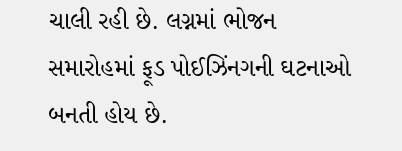ચાલી રહી છે. લગ્નમાં ભોજન સમારોહમાં ફૂડ પોઈઝિંનગની ઘટનાઓ બનતી હોય છે.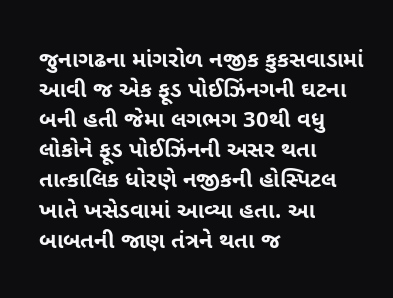જુનાગઢના માંગરોળ નજીક કુકસવાડામાં આવી જ એક ફૂડ પોઈઝિંનગની ઘટના બની હતી જેમા લગભગ 30થી વધુ લોકોને ફૂડ પોઈઝિંનની અસર થતા તાત્કાલિક ધોરણે નજીકની હોસ્પિટલ ખાતે ખસેડવામાં આવ્યા હતા. આ બાબતની જાણ તંત્રને થતા જ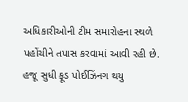અધિકારીઓની ટીમ સમારોહના સ્થળે પહોંચીને તપાસ કરવામાં આવી રહી છે. હજૂ સુધી ફૂડ પોઈઝિંનગ થયુ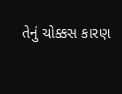તેનું ચોક્કસ કારણ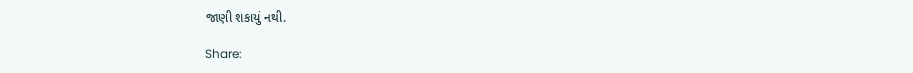જાણી શકાયું નથી.

Share: